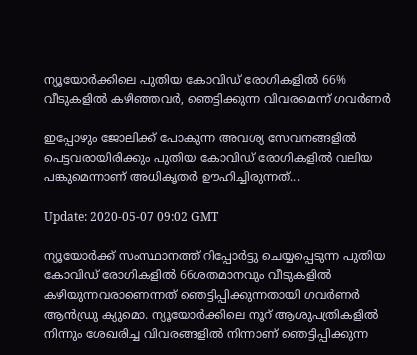ന്യൂയോര്‍ക്കിലെ പുതിയ കോവിഡ് രോഗികളില്‍ 66% വീടുകളില്‍ കഴിഞ്ഞവര്‍, ഞെട്ടിക്കുന്ന വിവരമെന്ന് ഗവര്‍ണര്‍

ഇപ്പോഴും ജോലിക്ക് പോകുന്ന അവശ്യ സേവനങ്ങളില്‍ പെട്ടവരായിരിക്കും പുതിയ കോവിഡ് രോഗികളില്‍ വലിയ പങ്കുമെന്നാണ് അധികൃതര്‍ ഊഹിച്ചിരുന്നത്...

Update: 2020-05-07 09:02 GMT

ന്യൂയോര്‍ക്ക് സംസ്ഥാനത്ത് റിപ്പോര്‍ട്ടു ചെയ്യപ്പെടുന്ന പുതിയ കോവിഡ് രോഗികളില്‍ 66ശതമാനവും വീടുകളില്‍ കഴിയുന്നവരാണെന്നത് ഞെട്ടിപ്പിക്കുന്നതായി ഗവര്‍ണര്‍ ആന്‍ഡ്രു ക്യുമൊ. ന്യൂയോര്‍ക്കിലെ നൂറ് ആശുപത്രികളില്‍ നിന്നും ശേഖരിച്ച വിവരങ്ങളില്‍ നിന്നാണ് ഞെട്ടിപ്പിക്കുന്ന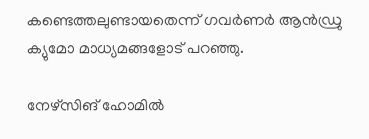കണ്ടെത്തലുണ്ടായതെന്ന് ഗവര്‍ണര്‍ ആന്‍ഡ്രു ക്യുമോ മാധ്യമങ്ങളോട് പറഞ്ഞു.

നേഴ്‌സിങ് ഹോമില്‍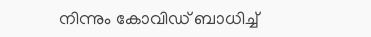നിന്നും കോവിഡ് ബാധിച്ച്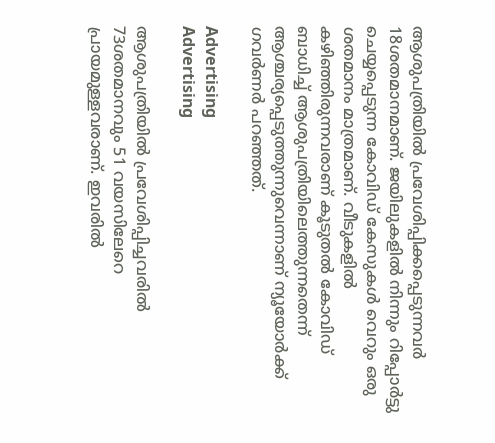ആശുപത്രിയില്‍ പ്രവേശിപ്പിക്കപ്പെടുന്നവര്‍ 18ശതമാനമാണ്. ജയിലുകളില്‍ നിന്നും റിപ്പോര്‍ട്ടു ചെയ്യപ്പെടുന്ന കോവിഡ് കേസുകള്‍ വെറും ഒരു ശതമാനം മാത്രമാണ്. വീടുകളില്‍ കഴിഞ്ഞിരുന്നവരാണ് കൂടുതല്‍ കോവിഡ് ബാധിച്ച് ആശുപത്രിയിലെത്തുന്നതെന്ന് ആശ്ചര്യപ്പെടുത്തുന്നുവെന്നാണ് ന്യൂയോര്‍ക്ക് ഗവര്‍ണര്‍ പറഞ്ഞത്.

Advertising
Advertising

ആശുപത്രിയില്‍ പ്രവേശിപ്പിച്ചവരില്‍ 73ശതമാനവും 51 വയസിലേറെ പ്രായമുള്ളവരാണ്. ഇവരില്‍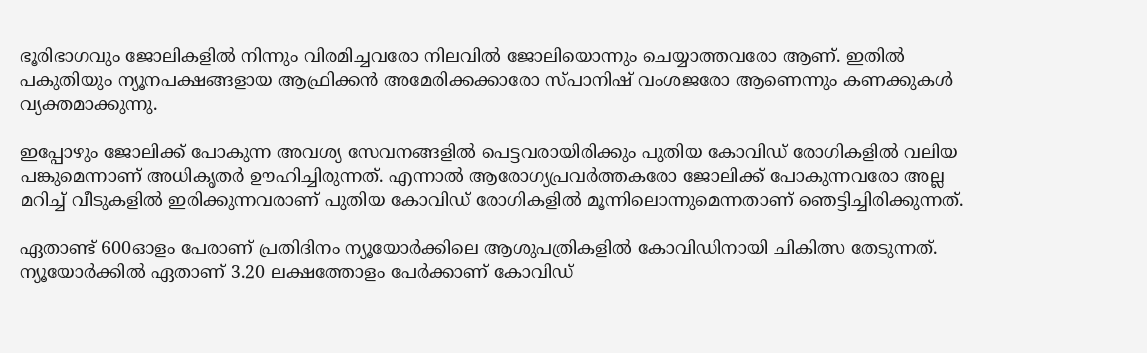ഭൂരിഭാഗവും ജോലികളില്‍ നിന്നും വിരമിച്ചവരോ നിലവില്‍ ജോലിയൊന്നും ചെയ്യാത്തവരോ ആണ്. ഇതില്‍ പകുതിയും ന്യൂനപക്ഷങ്ങളായ ആഫ്രിക്കന്‍ അമേരിക്കക്കാരോ സ്പാനിഷ് വംശജരോ ആണെന്നും കണക്കുകള്‍ വ്യക്തമാക്കുന്നു.

ഇപ്പോഴും ജോലിക്ക് പോകുന്ന അവശ്യ സേവനങ്ങളില്‍ പെട്ടവരായിരിക്കും പുതിയ കോവിഡ് രോഗികളില്‍ വലിയ പങ്കുമെന്നാണ് അധികൃതര്‍ ഊഹിച്ചിരുന്നത്. എന്നാല്‍ ആരോഗ്യപ്രവര്‍ത്തകരോ ജോലിക്ക് പോകുന്നവരോ അല്ല മറിച്ച് വീടുകളില്‍ ഇരിക്കുന്നവരാണ് പുതിയ കോവിഡ് രോഗികളില്‍ മൂന്നിലൊന്നുമെന്നതാണ് ഞെട്ടിച്ചിരിക്കുന്നത്.

ഏതാണ്ട് 600ഓളം പേരാണ് പ്രതിദിനം ന്യൂയോര്‍ക്കിലെ ആശുപത്രികളില്‍ കോവിഡിനായി ചികിത്സ തേടുന്നത്. ന്യൂയോര്‍ക്കില്‍ ഏതാണ് 3.20 ലക്ഷത്തോളം പേര്‍ക്കാണ് കോവിഡ്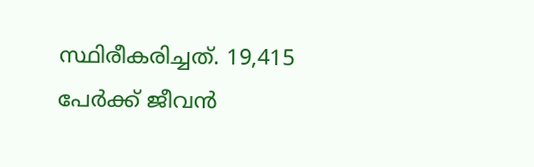സ്ഥിരീകരിച്ചത്. 19,415 പേര്‍ക്ക് ജീവന്‍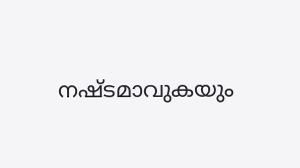നഷ്ടമാവുകയും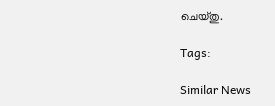ചെയ്തു.

Tags:

Similar News